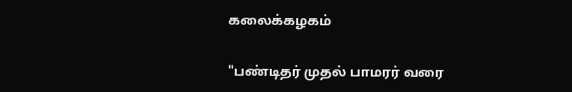கலைக்கழகம்

"பண்டிதர் முதல் பாமரர் வரை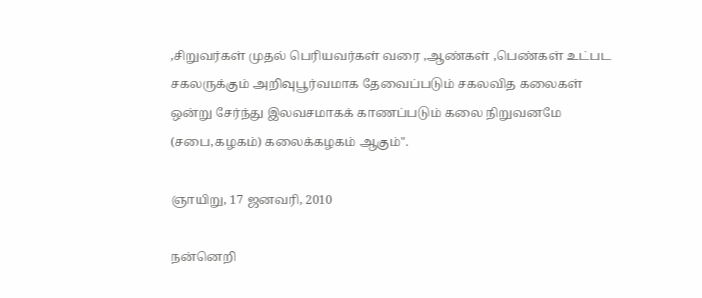,சிறுவர்கள் முதல் பெரியவர்கள் வரை ,ஆண்கள் ,பெண்கள் உட்பட சகலருக்கும் அறிவுபூர்வமாக தேவைப்படும் சகலவித கலைகள் ஒன்று சேர்ந்து இலவசமாகக் காணப்படும் கலை நிறுவனமே (சபை,கழகம்) கலைக்கழகம் ஆகும்".

ஞாயிறு, 17 ஜனவரி, 2010

நன்னெறி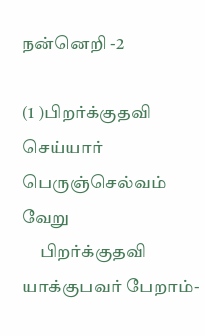நன்னெறி -2

(1 )பிறர்க்குதவி செய்யார் பெருஞ்செல்வம் வேறு
     பிறர்க்குதவி யாக்குபவர் பேறாம்-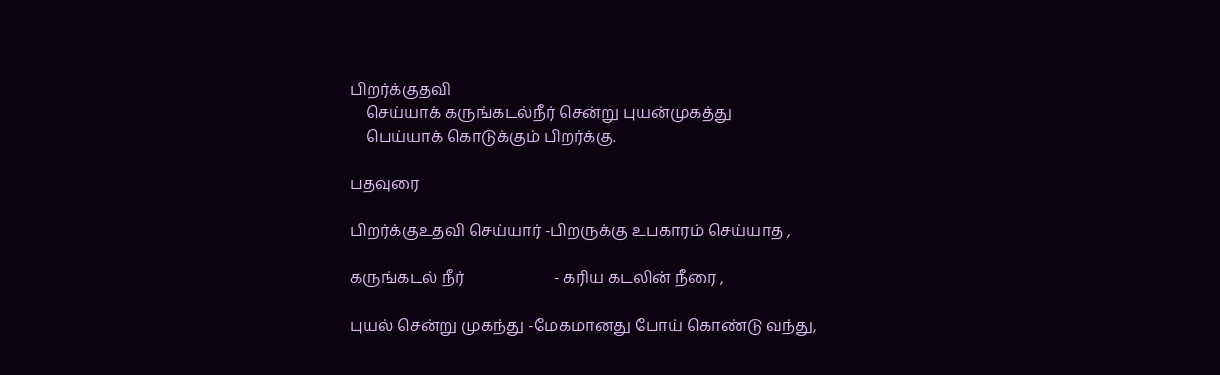பிறர்க்குதவி
    செய்யாக் கருங்கடல்நீர் சென்று புயன்முகத்து
    பெய்யாக் கொடுக்கும் பிறர்க்கு.

பதவுரை

பிறர்க்குஉதவி செய்யார் -பிறருக்கு உபகாரம் செய்யாத ,

கருங்கடல் நீர்                       - கரிய கடலின் நீரை ,

புயல் சென்று முகந்து -மேகமானது போய் கொண்டு வந்து,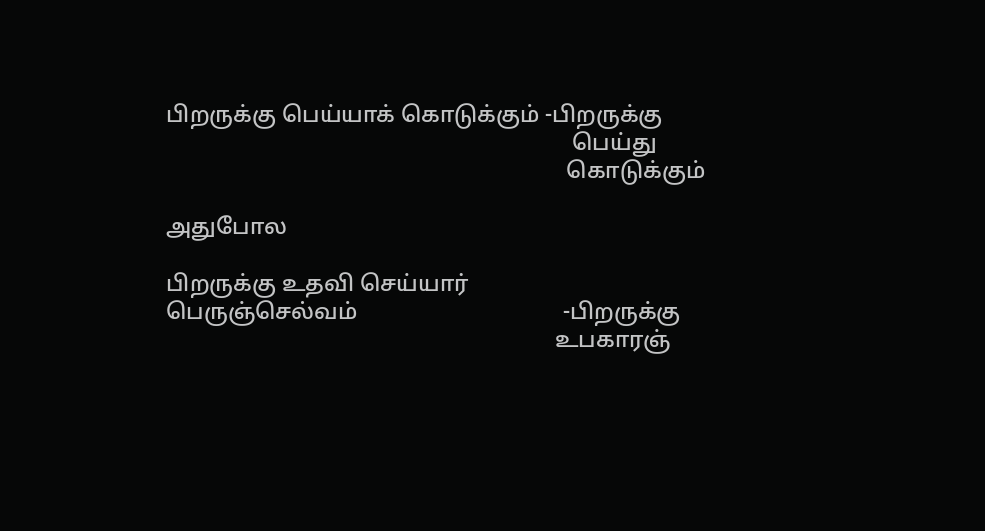பிறருக்கு பெய்யாக் கொடுக்கும் -பிறருக்கு
                                                                       பெய்து
                                                                      கொடுக்கும்

அதுபோல

பிறருக்கு உதவி செய்யார்
பெருஞ்செல்வம்                                    -பிறருக்கு
                                                                    உபகாரஞ்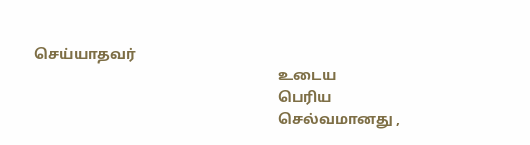செய்யாதவர்
                                                                   உடைய
                                                                   பெரிய
                                                                   செல்வமானது ,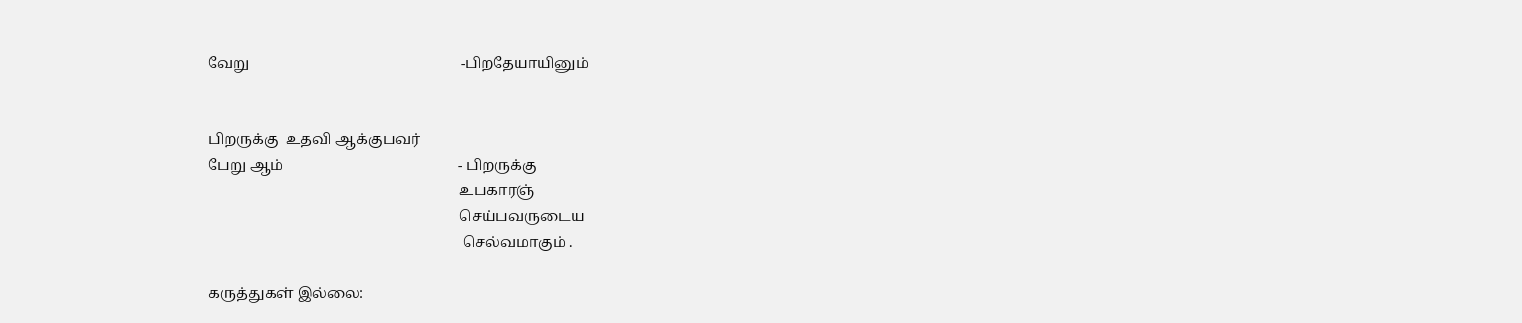வேறு                                                          -பிறதேயாயினும்


பிறருக்கு  உதவி ஆக்குபவர்
பேறு ஆம்                                                - பிறருக்கு
                                                                     உபகாரஞ்
                                                                     செய்பவருடைய
                                                                      செல்வமாகும் .

கருத்துகள் இல்லை: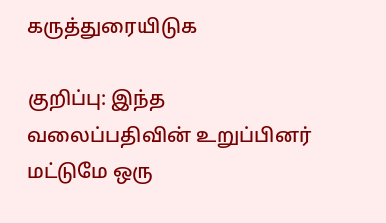கருத்துரையிடுக

குறிப்பு: இந்த வலைப்பதிவின் உறுப்பினர் மட்டுமே ஒரு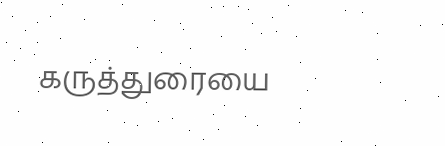கருத்துரையை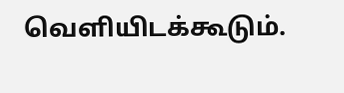வெளியிடக்கூடும்.